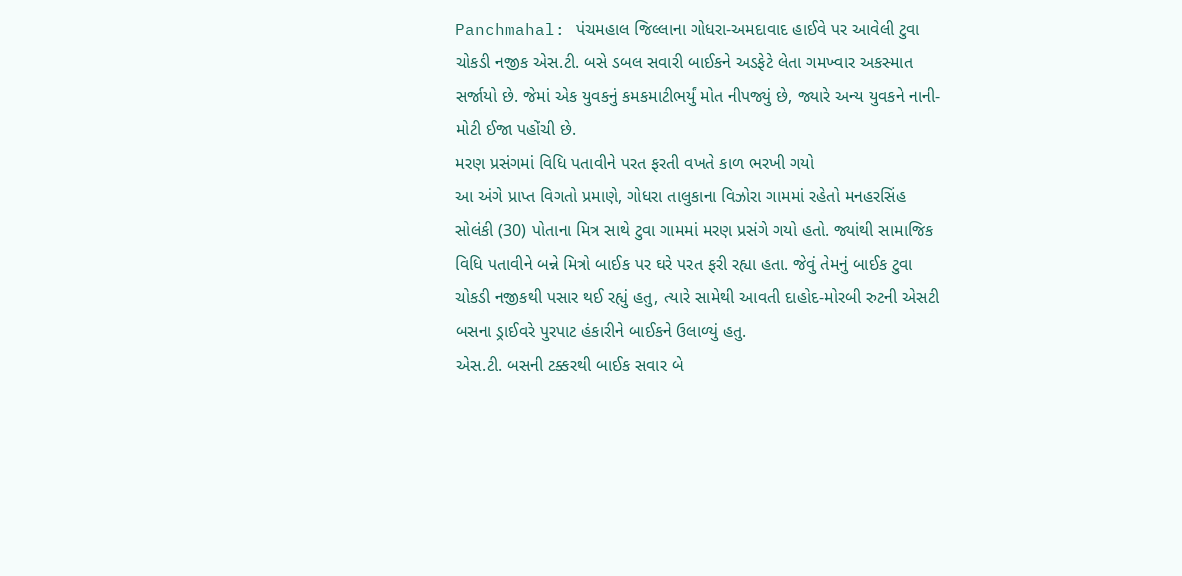Panchmahal: પંચમહાલ જિલ્લાના ગોધરા-અમદાવાદ હાઈવે પર આવેલી ટુવા ચોકડી નજીક એસ.ટી. બસે ડબલ સવારી બાઈકને અડફેટે લેતા ગમખ્વાર અકસ્માત સર્જાયો છે. જેમાં એક યુવકનું કમકમાટીભર્યું મોત નીપજ્યું છે, જ્યારે અન્ય યુવકને નાની-મોટી ઈજા પહોંચી છે.
મરણ પ્રસંગમાં વિધિ પતાવીને પરત ફરતી વખતે કાળ ભરખી ગયો
આ અંગે પ્રાપ્ત વિગતો પ્રમાણે, ગોધરા તાલુકાના વિઝોરા ગામમાં રહેતો મનહરસિંહ સોલંકી (30) પોતાના મિત્ર સાથે ટુવા ગામમાં મરણ પ્રસંગે ગયો હતો. જ્યાંથી સામાજિક વિધિ પતાવીને બન્ને મિત્રો બાઈક પર ઘરે પરત ફરી રહ્યા હતા. જેવું તેમનું બાઈક ટુવા ચોકડી નજીકથી પસાર થઈ રહ્યું હતુ, ત્યારે સામેથી આવતી દાહોદ-મોરબી રુટની એસટી બસના ડ્રાઈવરે પુરપાટ હંકારીને બાઈકને ઉલાળ્યું હતુ.
એસ.ટી. બસની ટક્કરથી બાઈક સવાર બે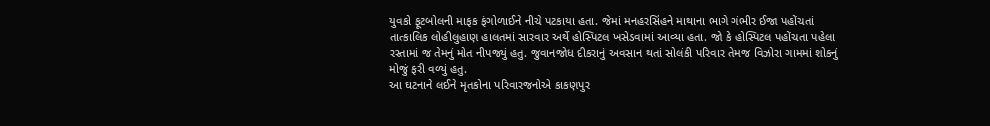યુવકો ફૂટબોલની માફક ફંગોળાઈને નીચે પટકાયા હતા. જેમાં મનહરસિંહને માથાના ભાગે ગંભીર ઈજા પહોંચતાં તાત્કાલિક લોહીલુહાણ હાલતમાં સારવાર અર્થે હોસ્પિટલ ખસેડવામાં આવ્યા હતા. જો કે હોસ્પિટલ પહોંચતા પહેલા રસ્તામાં જ તેમનું મોત નીપજ્યું હતુ. જુવાનજોધ દીકરાનું અવસાન થતાં સોલંકી પરિવાર તેમજ વિઝોરા ગામમાં શોકનું મોજું ફરી વળ્યું હતુ.
આ ઘટનાને લઈને મૃતકોના પરિવારજનોએ કાકણપુર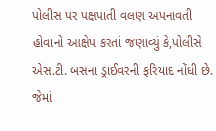પોલીસ પર પક્ષપાતી વલણ અપનાવતી હોવાનો આક્ષેપ કરતાં જણાવ્યું કે,પોલીસે એસ.ટી. બસના ડ્રાઈવરની ફરિયાદ નોંધી છે. જેમાં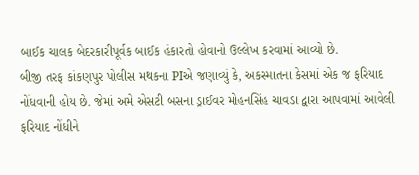બાઈક ચાલક બેદરકારીપૂર્વક બાઈક હંકારતો હોવાનો ઉલ્લેખ કરવામાં આવ્યો છે.
બીજી તરફ કાંકણપુર પોલીસ મથકના PIએ જણાવ્યું કે, અકસ્માતના કેસમાં એક જ ફરિયાદ નોંધવાની હોય છે. જેમાં અમે એસટી બસના ડ્રાઈવર મોહનસિંહ ચાવડા દ્વારા આપવામાં આવેલી ફરિયાદ નોંધીને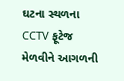ઘટના સ્થળના CCTV ફૂટેજ મેળવીને આગળની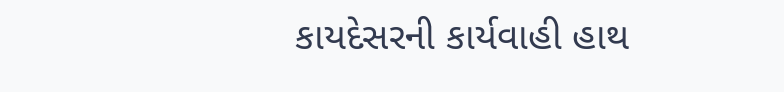કાયદેસરની કાર્યવાહી હાથ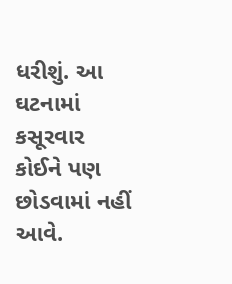ધરીશું. આ ઘટનામાં કસૂરવાર કોઈને પણ છોડવામાં નહીં આવે.